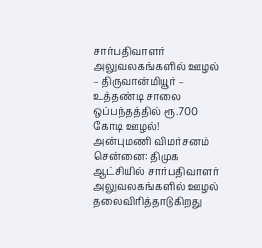சார்பதிவாளர் அலுவலகங்களில் ஊழல் – திருவான்மியூர் – உத்தண்டி சாலை ஒப்பந்தத்தில் ரூ.700 கோடி ஊழல்! அன்புமணி விமர்சனம்
சென்னை: திமுக ஆட்சியில் சார்பதிவாளர் அலுவலகங்களில் ஊழல் தலைவிரித்தாடுகிறது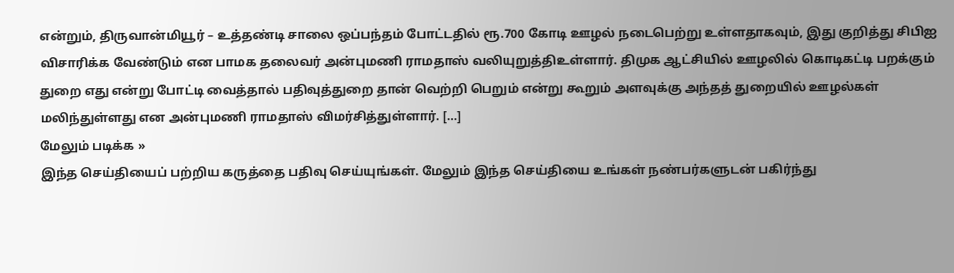என்றும், திருவான்மியூர் – உத்தண்டி சாலை ஒப்பந்தம் போட்டதில் ரூ.700 கோடி ஊழல் நடைபெற்று உள்ளதாகவும், இது குறித்து சிபிஐ விசாரிக்க வேண்டும் என பாமக தலைவர் அன்புமணி ராமதாஸ் வலியுறுத்திஉள்ளார். திமுக ஆட்சியில் ஊழலில் கொடிகட்டி பறக்கும் துறை எது என்று போட்டி வைத்தால் பதிவுத்துறை தான் வெற்றி பெறும் என்று கூறும் அளவுக்கு அந்தத் துறையில் ஊழல்கள் மலிந்துள்ளது என அன்புமணி ராமதாஸ் விமர்சித்துள்ளார். […]
மேலும் படிக்க »
இந்த செய்தியைப் பற்றிய கருத்தை பதிவு செய்யுங்கள். மேலும் இந்த செய்தியை உங்கள் நண்பர்களுடன் பகிர்ந்து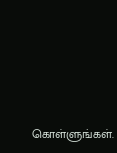கொள்ளுங்கள்.